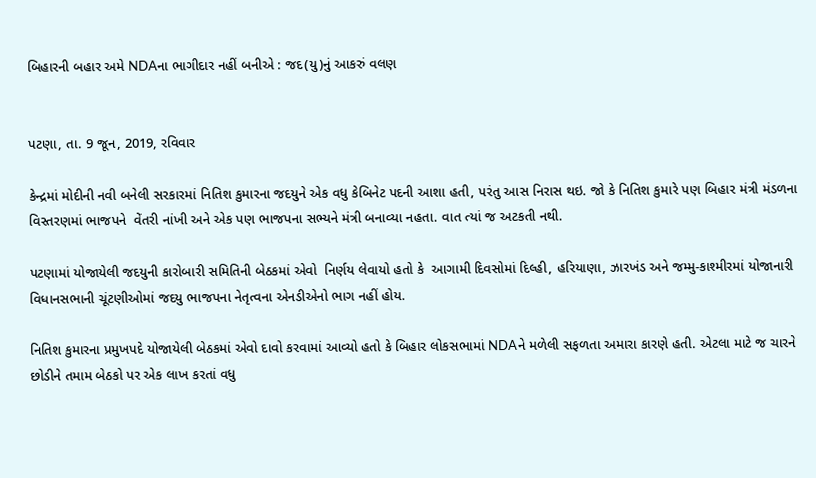બિહારની બહાર અમે NDAના ભાગીદાર નહીં બનીએ : જદ(યુ)નું આકરું વલણ


પટણા, તા. 9 જૂન, 2019, રવિવાર

કેન્દ્રમાં મોદીની નવી બનેલી સરકારમાં નિતિશ કુમારના જદયુને એક વધુ કેબિનેટ પદની આશા હતી, પરંતુ આસ નિરાસ થઇ. જો કે નિતિશ કુમારે પણ બિહાર મંત્રી મંડળના વિસ્તરણમાં ભાજપને  વેંતરી નાંખી અને એક પણ ભાજપના સભ્યને મંત્રી બનાવ્યા નહતા. વાત ત્યાં જ અટકતી નથી.

પટણામાં યોજાયેલી જદયુની કારોબારી સમિતિની બેઠકમાં એવો  નિર્ણય લેવાયો હતો કે  આગામી દિવસોમાં દિલ્હી, હરિયાણા, ઝારખંડ અને જમ્મુ-કાશ્મીરમાં યોજાનારી વિધાનસભાની ચૂંટણીઓમાં જદયુ ભાજપના નેતૃત્વના એનડીએનો ભાગ નહીં હોય.

નિતિશ કુમારના પ્રમુખપદે યોજાયેલી બેઠકમાં એવો દાવો કરવામાં આવ્યો હતો કે બિહાર લોકસભામાં NDAને મળેલી સફળતા અમારા કારણે હતી. એટલા માટે જ ચારને છોડીને તમામ બેઠકો પર એક લાખ કરતાં વધુ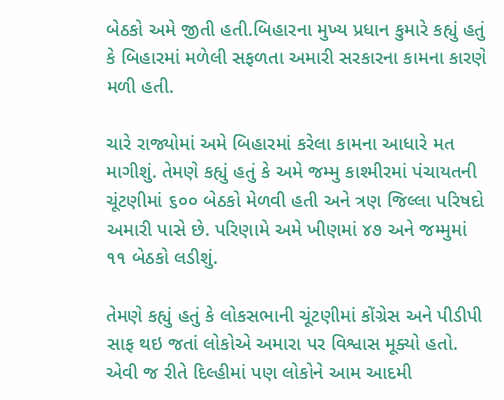બેઠકો અમે જીતી હતી.બિહારના મુખ્ય પ્રધાન કુમારે કહ્યું હતું કે બિહારમાં મળેલી સફળતા અમારી સરકારના કામના કારણે મળી હતી.

ચારે રાજ્યોમાં અમે બિહારમાં કરેલા કામના આધારે મત માગીશું. તેમણે કહ્યું હતું કે અમે જમ્મુ કાશ્મીરમાં પંચાયતની ચૂંટણીમાં ૬૦૦ બેઠકો મેળવી હતી અને ત્રણ જિલ્લા પરિષદો અમારી પાસે છે. પરિણામે અમે ખીણમાં ૪૭ અને જમ્મુમાં ૧૧ બેઠકો લડીશું.

તેમણે કહ્યું હતું કે લોકસભાની ચૂંટણીમાં કોંગ્રેસ અને પીડીપી સાફ થઇ જતાં લોકોએ અમારા પર વિશ્વાસ મૂક્યો હતો. એવી જ રીતે દિલ્હીમાં પણ લોકોને આમ આદમી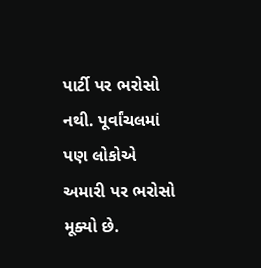પાર્ટી પર ભરોસો નથી. પૂર્વાંચલમાં પણ લોકોએ અમારી પર ભરોસો મૂક્યો છે.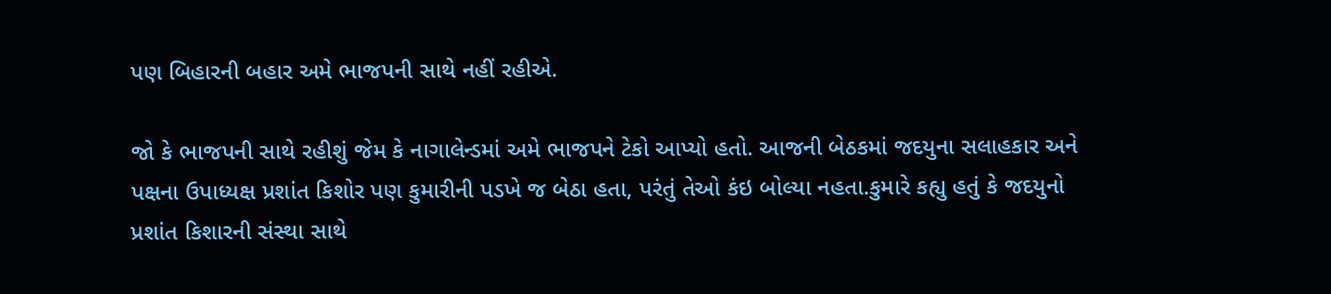પણ બિહારની બહાર અમે ભાજપની સાથે નહીં રહીએ.

જો કે ભાજપની સાથે રહીશું જેમ કે નાગાલેન્ડમાં અમે ભાજપને ટેકો આપ્યો હતો. આજની બેઠકમાં જદયુના સલાહકાર અને પક્ષના ઉપાધ્યક્ષ પ્રશાંત કિશોર પણ કુમારીની પડખે જ બેઠા હતા, પરંતું તેઓ કંઇ બોલ્યા નહતા.કુમારે કહ્યુ હતું કે જદયુનો પ્રશાંત કિશારની સંસ્થા સાથે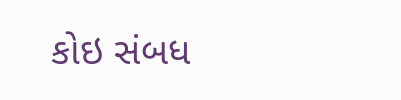કોઇ સંબધ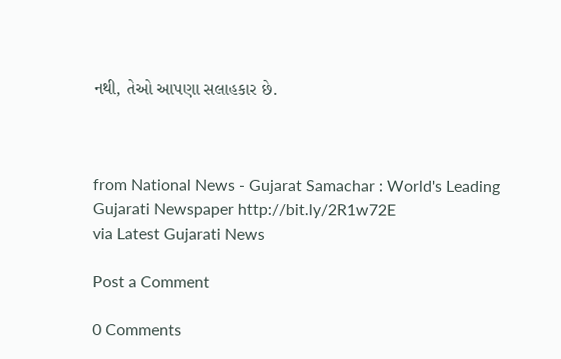નથી, તેઓ આપણા સલાહકાર છે.



from National News - Gujarat Samachar : World's Leading Gujarati Newspaper http://bit.ly/2R1w72E
via Latest Gujarati News

Post a Comment

0 Comments